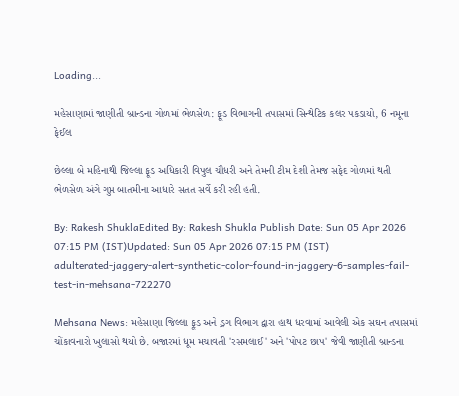Loading...

મહેસાણામાં જાણીતી બ્રાન્ડના ગોળમાં ભેળસેળ: ફૂડ વિભાગની તપાસમાં સિન્થેટિક કલર પકડાયો, 6 નમૂના ફેઈલ

છેલ્લા બે મહિનાથી જિલ્લા ફૂડ અધિકારી વિપુલ ચૌધરી અને તેમની ટીમ દેશી તેમજ સફેદ ગોળમાં થતી ભેળસેળ અંગે ગુપ્ત બાતમીના આધારે સતત સર્વે કરી રહી હતી.

By: Rakesh ShuklaEdited By: Rakesh Shukla Publish Date: Sun 05 Apr 2026 07:15 PM (IST)Updated: Sun 05 Apr 2026 07:15 PM (IST)
adulterated-jaggery-alert-synthetic-color-found-in-jaggery-6-samples-fail-test-in-mehsana-722270

Mehsana News: મહેસાણા જિલ્લા ફૂડ અને ડ્રગ વિભાગ દ્વારા હાથ ધરવામાં આવેલી એક સઘન તપાસમાં ચોંકાવનારો ખુલાસો થયો છે. બજારમાં ધૂમ મચાવતી 'રસમલાઈ' અને 'પોપટ છાપ' જેવી જાણીતી બ્રાન્ડના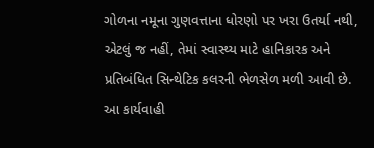ગોળના નમૂના ગુણવત્તાના ધોરણો પર ખરા ઉતર્યા નથી, એટલું જ નહીં, તેમાં સ્વાસ્થ્ય માટે હાનિકારક અને પ્રતિબંધિત સિન્થેટિક કલરની ભેળસેળ મળી આવી છે. આ કાર્યવાહી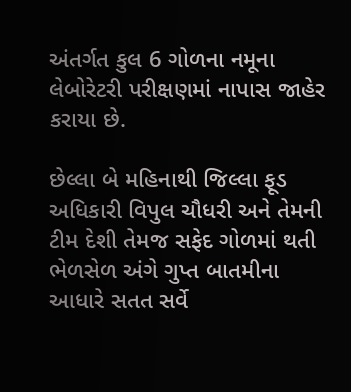અંતર્ગત કુલ 6 ગોળના નમૂના લેબોરેટરી પરીક્ષણમાં નાપાસ જાહેર કરાયા છે.

છેલ્લા બે મહિનાથી જિલ્લા ફૂડ અધિકારી વિપુલ ચૌધરી અને તેમની ટીમ દેશી તેમજ સફેદ ગોળમાં થતી ભેળસેળ અંગે ગુપ્ત બાતમીના આધારે સતત સર્વે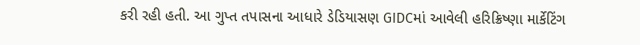કરી રહી હતી. આ ગુપ્ત તપાસના આધારે ડેડિયાસણ GIDCમાં આવેલી હરિક્રિષ્ણા માર્કેટિંગ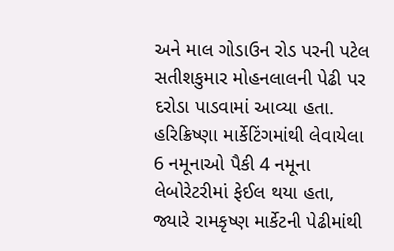અને માલ ગોડાઉન રોડ પરની પટેલ સતીશકુમાર મોહનલાલની પેઢી પર દરોડા પાડવામાં આવ્યા હતા. હરિક્રિષ્ણા માર્કેટિંગમાંથી લેવાયેલા 6 નમૂનાઓ પૈકી 4 નમૂના લેબોરેટરીમાં ફેઈલ થયા હતા, જ્યારે રામકૃષ્ણ માર્કેટની પેઢીમાંથી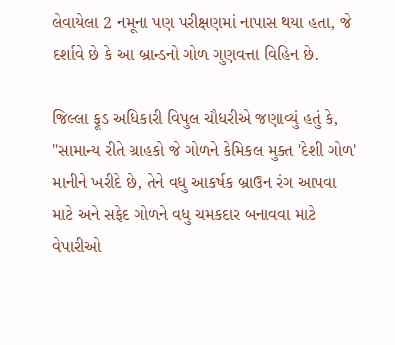લેવાયેલા 2 નમૂના પણ પરીક્ષણમાં નાપાસ થયા હતા, જે દર્શાવે છે કે આ બ્રાન્ડનો ગોળ ગુણવત્તા વિહિન છે.

જિલ્લા ફૂડ અધિકારી વિપુલ ચૌધરીએ જણાવ્યું હતું કે, "સામાન્ય રીતે ગ્રાહકો જે ગોળને કેમિકલ મુક્ત 'દેશી ગોળ' માનીને ખરીદે છે, તેને વધુ આકર્ષક બ્રાઉન રંગ આપવા માટે અને સફેદ ગોળને વધુ ચમકદાર બનાવવા માટે વેપારીઓ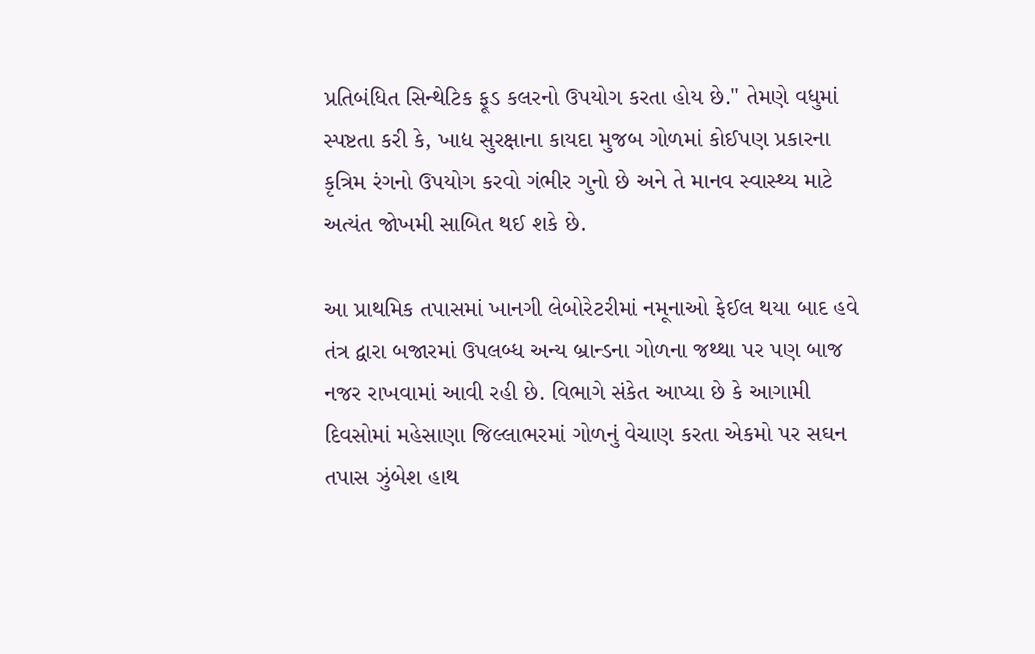પ્રતિબંધિત સિન્થેટિક ફૂડ કલરનો ઉપયોગ કરતા હોય છે." તેમણે વધુમાં સ્પષ્ટતા કરી કે, ખાદ્ય સુરક્ષાના કાયદા મુજબ ગોળમાં કોઈપણ પ્રકારના કૃત્રિમ રંગનો ઉપયોગ કરવો ગંભીર ગુનો છે અને તે માનવ સ્વાસ્થ્ય માટે અત્યંત જોખમી સાબિત થઈ શકે છે.

આ પ્રાથમિક તપાસમાં ખાનગી લેબોરેટરીમાં નમૂનાઓ ફેઈલ થયા બાદ હવે તંત્ર દ્વારા બજારમાં ઉપલબ્ધ અન્ય બ્રાન્ડના ગોળના જથ્થા પર પણ બાજ નજર રાખવામાં આવી રહી છે. વિભાગે સંકેત આપ્યા છે કે આગામી દિવસોમાં મહેસાણા જિલ્લાભરમાં ગોળનું વેચાણ કરતા એકમો પર સઘન તપાસ ઝુંબેશ હાથ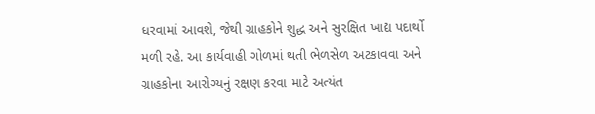ધરવામાં આવશે, જેથી ગ્રાહકોને શુદ્ધ અને સુરક્ષિત ખાદ્ય પદાર્થો મળી રહે. આ કાર્યવાહી ગોળમાં થતી ભેળસેળ અટકાવવા અને ગ્રાહકોના આરોગ્યનું રક્ષણ કરવા માટે અત્યંત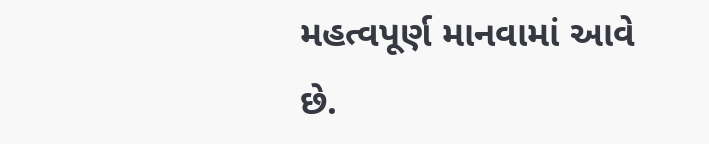મહત્વપૂર્ણ માનવામાં આવે છે.